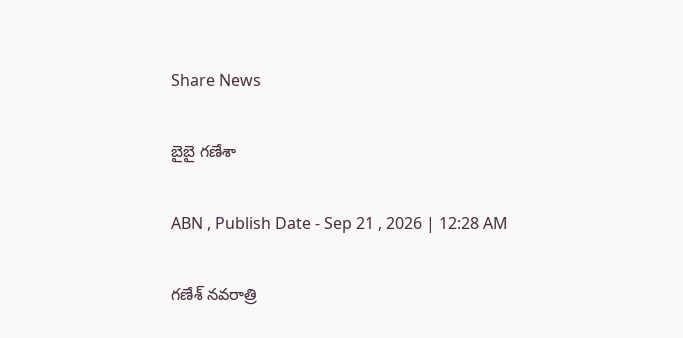Share News

బైబై గణేశా

ABN , Publish Date - Sep 21 , 2026 | 12:28 AM

గణేశ్‌ నవరాత్రి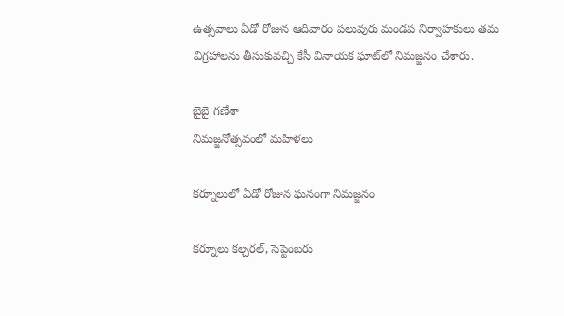ఉత్సవాలు ఏడో రోజున ఆదివారం పలువురు మండప నిర్వాహకులు తమ విగ్రహాలను తీసుకువచ్చి కేసీ వినాయక ఘాట్‌లో నిమజ్జనం చేశారు.

బైబై గణేశా
నిమజ్జనోత్సవంలో మహిళలు

కర్నూలులో ఏడో రోజున ఘనంగా నిమజ్జనం

కర్నూలు కల్చరల్‌, సెప్టెంబరు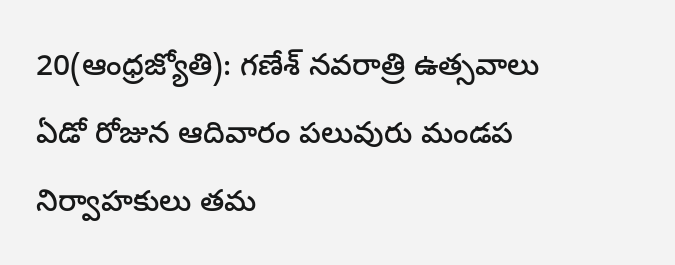20(ఆంధ్రజ్యోతి): గణేశ్‌ నవరాత్రి ఉత్సవాలు ఏడో రోజున ఆదివారం పలువురు మండప నిర్వాహకులు తమ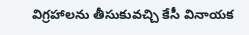విగ్రహాలను తీసుకువచ్చి కేసీ వినాయక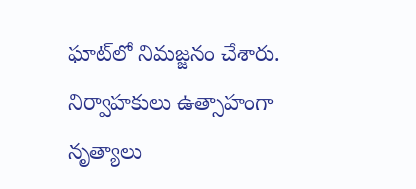ఘాట్‌లో నిమజ్జనం చేశారు. నిర్వాహకులు ఉత్సాహంగా నృత్యాలు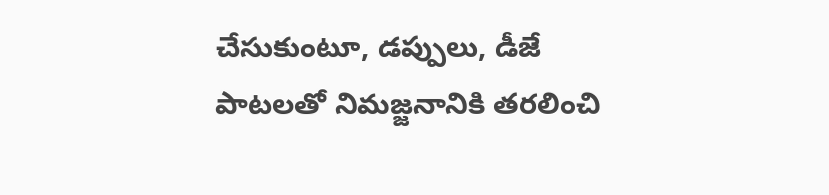చేసుకుంటూ, డప్పులు, డీజే పాటలతో నిమజ్జనానికి తరలించి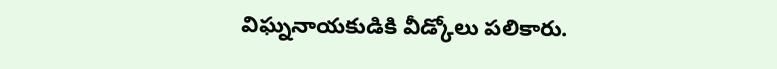విఘ్ననాయకుడికి వీడ్కోలు పలికారు.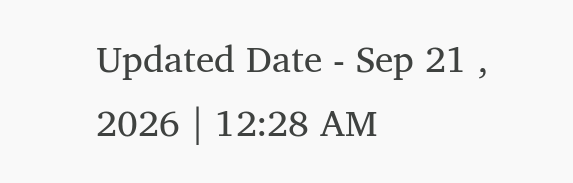Updated Date - Sep 21 , 2026 | 12:28 AM